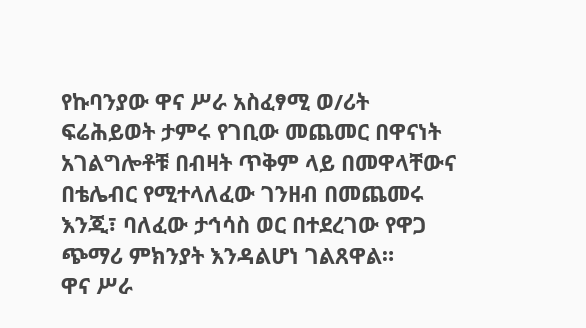የኩባንያው ዋና ሥራ አስፈፃሚ ወ/ሪት ፍሬሕይወት ታምሩ የገቢው መጨመር በዋናነት አገልግሎቶቹ በብዛት ጥቅም ላይ በመዋላቸውና በቴሌብር የሚተላለፈው ገንዘብ በመጨመሩ እንጂ፣ ባለፈው ታኅሳስ ወር በተደረገው የዋጋ ጭማሪ ምክንያት እንዳልሆነ ገልጸዋል።
ዋና ሥራ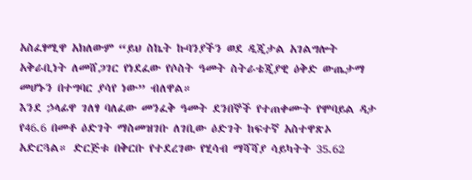አስፈፃሚዋ አክለውም “ይህ ስኬት ኩባንያችን ወደ ዲጂታል አገልግሎት አቅራቢነት ለመሸጋገር የነደፈው የሶስት ዓመት ስትራቴጂያዊ ዕቅድ ውጤታማ መሆኑን በተግባር ያሳየ ነው” ብለዋል።
እንደ ኃላፊዋ ገለፃ ባለፈው መንፈቅ ዓመት ደንበኞች የተጠቀሙት የሞባይል ዳታ የ46.6 በመቶ ዕድገት ማስመዝገቡ ለገቢው ዕድገት ከፍተኛ አስተዋጽኦ አድርጓል። ድርጅቱ በቅርቡ የተደረገው የሂሳብ ማሻሻያ ሳይካትት 35.62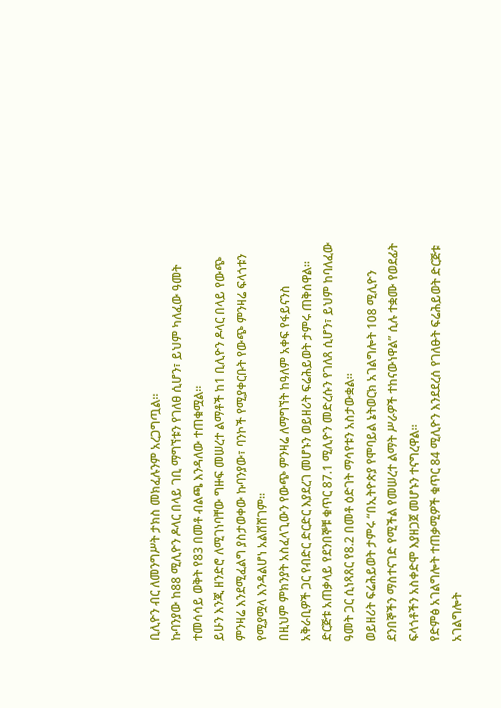ቢሊዮን ብር ለመንግሥት ታክስ መክፈሉንም አረጋግጧል።
ኩባንያው ከ88 ሚሊዮን ዶላር በላይ ገቢ ማግኘቱን የገለፀ ሲሆን፣ ይህም ካለፈው ዓመት ተመሳሳይ ወቅት የ83 በመቶ ብልጫ እንዳለው ተጠቁሟል።
ይሁን እንጂ ዘንድሮ ለሚገነባቸው ግዙፍ መሠረተ ልማቶች ከ1 ቢሊዮን ዶላር በላይ የውጭ ምንዛሬ እንደሚፈልግ ያስታወቀው ኩባንያው፣ ባንኮች የሚያቀርቡት የውጭ ምንዛሬ ፍላጎቱን የሚያሟላ እንዳልሆነ አልሸሸገም።
በዚህም ምክንያት አስፈላጊውን የውጭ ምንዛሬ ለማግኘት ከዓለም አቀፍ የፋይናንስ አቅራቢዎች ጋር የብድር ድርድር እያደረገ መሆኑን ወይዘሪት ፍሬሕይወት ታምሩ ጠቅሰዋል።
ድርጅቱ አጠቃላይ የደንበኞቹ ቁጥር 87.1 ሚሊዮን መድረሱን የገለጸ ሲሆን፣ ይህም ከባለፈው ዓመት ጋር ሲነጻጸር የ8.2 በመቶ ዕድገት ማሳየቱን አስታውቋል።
ወይዘሪት ፍሬሕይወት ታምሩ “በኢትዮጵያ የሞባይል ኔትወርክ አገልግሎት 108 ሚሊዮን ደንበኞችን ማስተናገድ የሚችል የመሠረተ ልማት ሥራዎች ተከናውነዋል” ሲሉ ተቋሙ የወደፊት ፍላጎቶችን አስቀድሞ እያዘጋጀ መሆኑን ተናግረዋል።
የድምፅ አገልግሎት ተጠቃሚዎች ቁጥር 84 ሚሊዮን እንደደረሰ የገለፁት ፍሬሕይወት ድርጅቱ አገልግሎት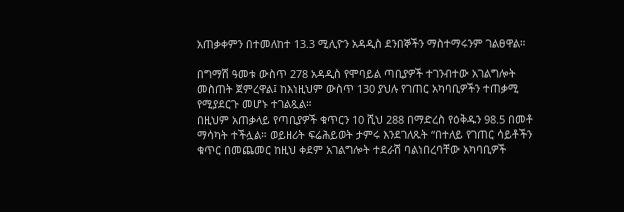አጠቃቀምን በተመለከተ 13.3 ሚሊዮን አዳዲስ ደንበኞችን ማስተማሩንም ገልፀዋል።

በግማሽ ዓመቱ ውስጥ 278 አዳዲስ የሞባይል ጣቢያዎች ተገንብተው አገልግሎት መስጠት ጀምረዋል፤ ከእነዚህም ውስጥ 130 ያህሉ የገጠር አካባቢዎችን ተጠቃሚ የሚያደርጉ መሆኑ ተገልጿል።
በዚህም አጠቃላይ የጣቢያዎች ቁጥርን 10 ሺህ 288 በማድረስ የዕቅዱን 98.5 በመቶ ማሳካት ተችሏል። ወይዘሪት ፍሬሕይወት ታምሩ እንደገለጹት “በተለይ የገጠር ሳይቶችን ቁጥር በመጨመር ከዚህ ቀደም አገልግሎት ተደራሽ ባልነበረባቸው አካባቢዎች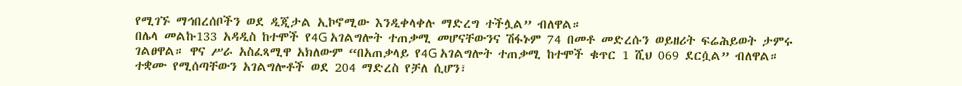የሚገኙ ማኅበረሰቦችን ወደ ዲጂታል ኢኮኖሚው እንዲቀላቀሉ ማድረግ ተችሏል” ብለዋል።
በሌላ መልኩ133 አዳዲስ ከተሞች የ4G አገልግሎት ተጠቃሚ መሆናቸውንና ሽፋኑም 74 በመቶ መድረሱን ወይዘሪት ፍሬሕይወት ታምሩ ገልፀዋል። ዋና ሥራ አስፈጻሚዋ አክለውም “በአጠቃላይ የ4G አገልግሎት ተጠቃሚ ከተሞች ቁጥር 1 ሺህ 069 ደርሷል” ብለዋል።
ተቋሙ የሚሰጣቸውን አገልግሎቶች ወደ 204 ማድረስ የቻለ ሲሆን፣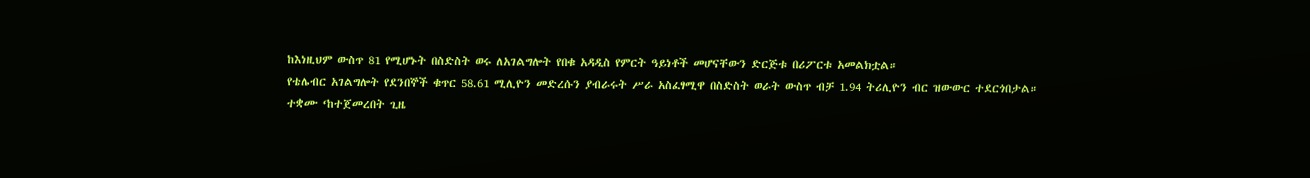ከእነዚህም ውስጥ 81 የሚሆኑት በስድስት ወሩ ለአገልግሎት የበቁ አዳዲስ የምርት ዓይነቶች መሆናቸውን ድርጅቱ በሪፖርቱ አመልክቷል።
የቴሌብር አገልግሎት የደንበኞች ቁጥር 58.61 ሚሊዮን መድረሱን ያብራሩት ሥራ አስፈፃሚዋ በስድስት ወራት ውስጥ ብቻ 1.94 ትሪሊዮን ብር ዝውውር ተደርጎበታል።
ተቋሙ ‘ከተጀመረበት ጊዜ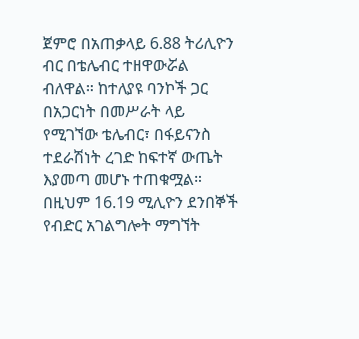ጀምሮ በአጠቃላይ 6.88 ትሪሊዮን ብር በቴሌብር ተዘዋውሯል ብለዋል። ከተለያዩ ባንኮች ጋር በአጋርነት በመሥራት ላይ የሚገኘው ቴሌብር፣ በፋይናንስ ተደራሽነት ረገድ ከፍተኛ ውጤት እያመጣ መሆኑ ተጠቁሟል።
በዚህም 16.19 ሚሊዮን ደንበኞች የብድር አገልግሎት ማግኘት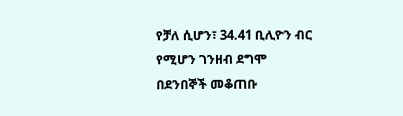የቻለ ሲሆን፣ 34.41 ቢሊዮን ብር የሚሆን ገንዘብ ደግሞ በደንበኞች መቆጠቡ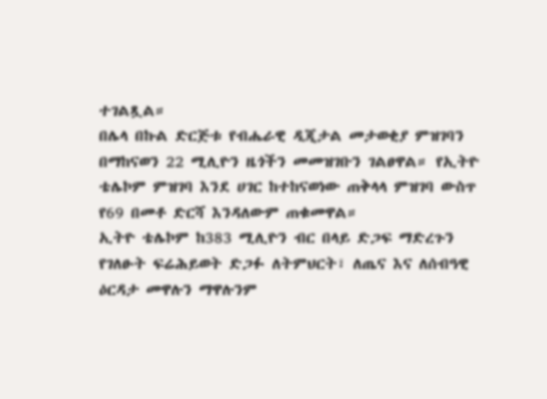ተገልጿል።
በሌላ በኩል ድርጅቱ የብሔራዊ ዲጂታል መታወቂያ ምዝገባን በማከናወን 22 ሚሊዮን ዜጎችን መመዝገቡን ገልፀዋል። የኢትዮ ቴሌኮም ምዝገባ እንደ ሀገር ከተከናወነው ጠቅላላ ምዝገባ ውስጥ የ69 በመቶ ድርሻ እንዳለውም ጠቁመዋል።
ኢትዮ ቴሌኮም ከ383 ሚሊዮን ብር በላይ ድጋፍ ማድረጉን የገለፁት ፍሬሕይወት ድጋፉ ለትምህርት፣ ለጤና እና ለሰብዓዊ ዕርዳታ መዋሉን ማዋሉንም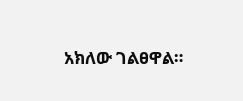አክለው ገልፀዋል።